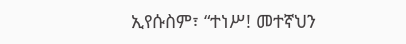ኢየሱስም፣ “ተነሥ! መተኛህን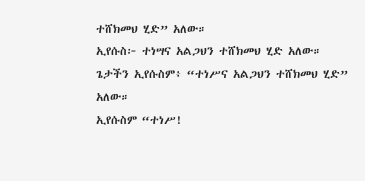ተሸክመህ ሂድ” አለው።
ኢየሱስ፦ ተነሣና አልጋህን ተሸክመህ ሂድ አለው።
ጌታችን ኢየሱስም፥ “ተነሥና አልጋህን ተሸክመህ ሂድ” አለው።
ኢየሱስም “ተነሥ!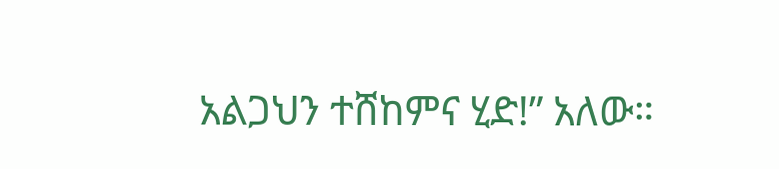አልጋህን ተሸከምና ሂድ!” አለው።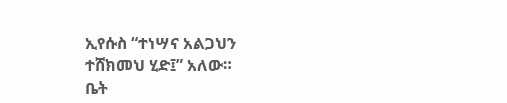ኢየሱስ “ተነሣና አልጋህን ተሸክመህ ሂድ፤” አለው።
ቤት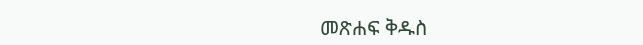መጽሐፍ ቅዱስ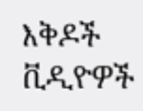እቅዶች
ቪዲዮዎች